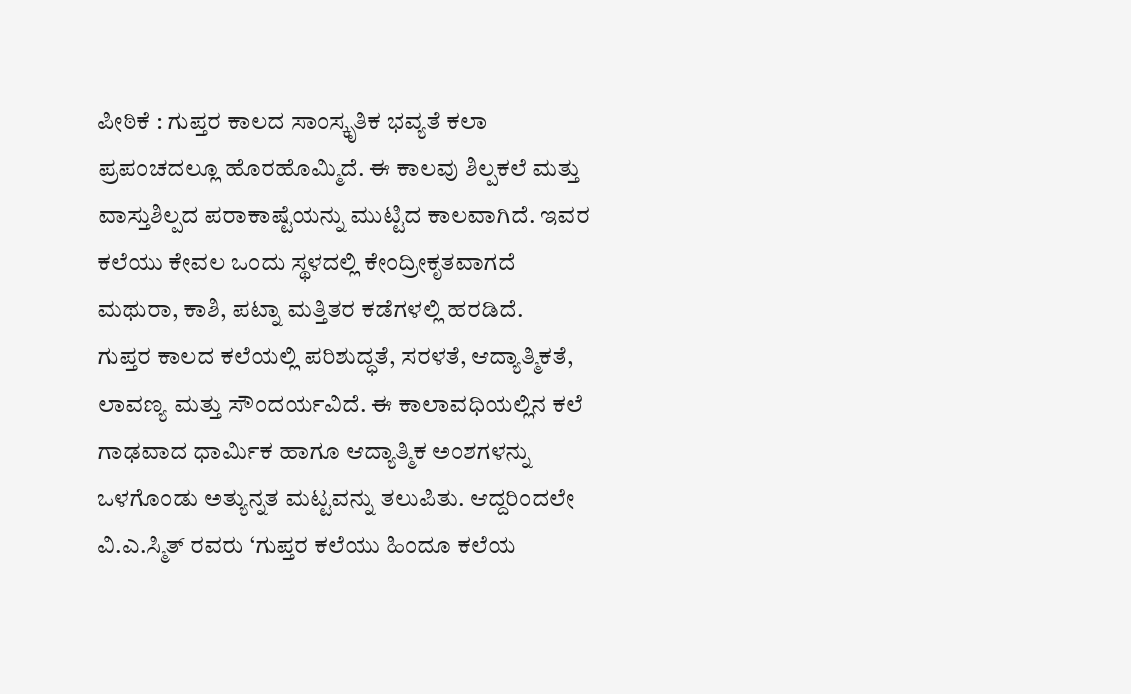ಪೀಠಿಕೆ : ಗುಪ್ತರ ಕಾಲದ ಸಾಂಸ್ಕೃತಿಕ ಭವ್ಯತೆ ಕಲಾ ಪ್ರಪಂಚದಲ್ಲೂ ಹೊರಹೊಮ್ಮಿದೆ. ಈ ಕಾಲವು ಶಿಲ್ಪಕಲೆ ಮತ್ತು ವಾಸ್ತುಶಿಲ್ಪದ ಪರಾಕಾಷ್ಟೆಯನ್ನು ಮುಟ್ಟಿದ ಕಾಲವಾಗಿದೆ. ಇವರ ಕಲೆಯು ಕೇವಲ ಒಂದು ಸ್ಥಳದಲ್ಲಿ ಕೇಂದ್ರೀಕೃತವಾಗದೆ ಮಥುರಾ, ಕಾಶಿ, ಪಟ್ನಾ ಮತ್ತಿತರ ಕಡೆಗಳಲ್ಲಿ ಹರಡಿದೆ.
ಗುಪ್ತರ ಕಾಲದ ಕಲೆಯಲ್ಲಿ ಪರಿಶುದ್ಧತೆ, ಸರಳತೆ, ಆದ್ಯಾತ್ಮಿಕತೆ, ಲಾವಣ್ಯ ಮತ್ತು ಸೌಂದರ್ಯವಿದೆ. ಈ ಕಾಲಾವಧಿಯಲ್ಲಿನ ಕಲೆ ಗಾಢವಾದ ಧಾರ್ಮಿಕ ಹಾಗೂ ಆದ್ಯಾತ್ಮಿಕ ಅಂಶಗಳನ್ನು ಒಳಗೊಂಡು ಅತ್ಯುನ್ನತ ಮಟ್ಟವನ್ನು ತಲುಪಿತು. ಆದ್ದರಿಂದಲೇ ವಿ.ಎ.ಸ್ಮಿತ್ ರವರು ‘ಗುಪ್ತರ ಕಲೆಯು ಹಿಂದೂ ಕಲೆಯ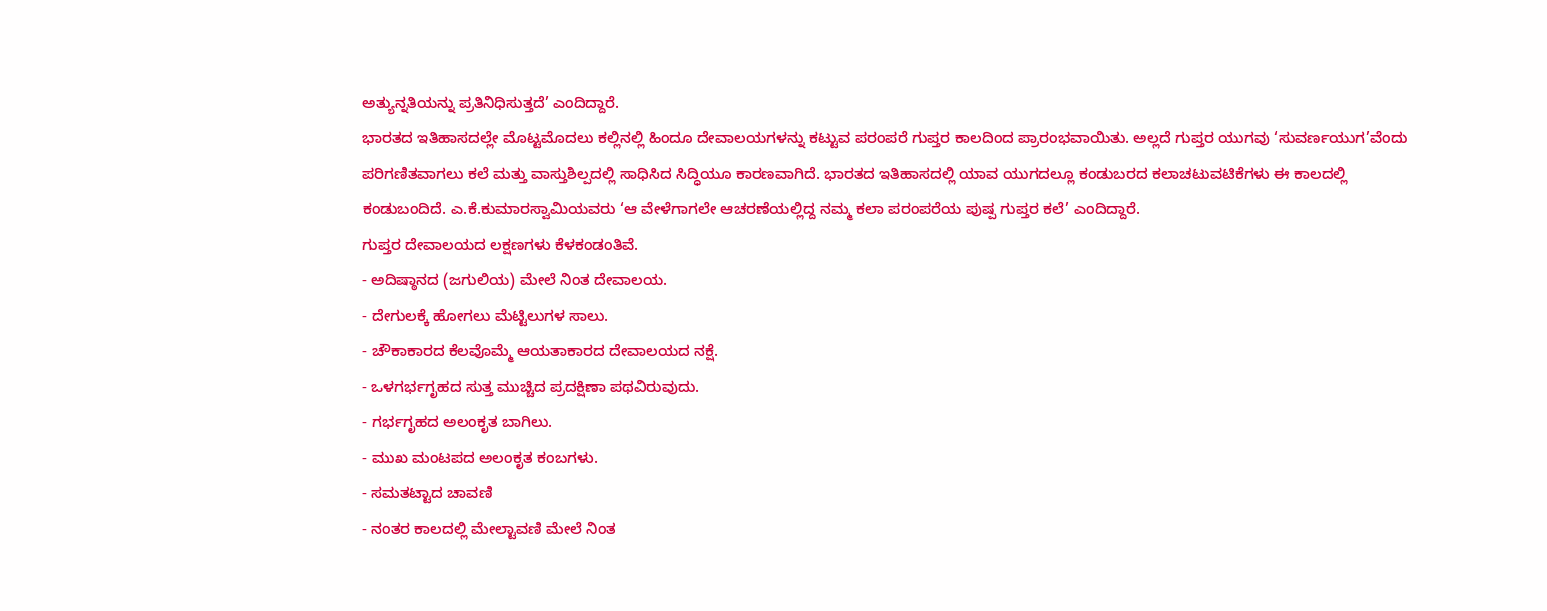ಅತ್ಯುನ್ನತಿಯನ್ನು ಪ್ರತಿನಿಧಿಸುತ್ತದೆ’ ಎಂದಿದ್ದಾರೆ.
ಭಾರತದ ಇತಿಹಾಸದಲ್ಲೇ ಮೊಟ್ಟಮೊದಲು ಕಲ್ಲಿನಲ್ಲಿ ಹಿಂದೂ ದೇವಾಲಯಗಳನ್ನು ಕಟ್ಟುವ ಪರಂಪರೆ ಗುಪ್ತರ ಕಾಲದಿಂದ ಪ್ರಾರಂಭವಾಯಿತು. ಅಲ್ಲದೆ ಗುಪ್ತರ ಯುಗವು ‘ಸುವರ್ಣಯುಗ’ವೆಂದು ಪರಿಗಣಿತವಾಗಲು ಕಲೆ ಮತ್ತು ವಾಸ್ತುಶಿಲ್ಪದಲ್ಲಿ ಸಾಧಿಸಿದ ಸಿದ್ಧಿಯೂ ಕಾರಣವಾಗಿದೆ. ಭಾರತದ ಇತಿಹಾಸದಲ್ಲಿ ಯಾವ ಯುಗದಲ್ಲೂ ಕಂಡುಬರದ ಕಲಾಚಟುವಟಿಕೆಗಳು ಈ ಕಾಲದಲ್ಲಿ ಕಂಡುಬಂದಿದೆ. ಎ.ಕೆ.ಕುಮಾರಸ್ವಾಮಿಯವರು ‘ಆ ವೇಳೆಗಾಗಲೇ ಆಚರಣೆಯಲ್ಲಿದ್ದ ನಮ್ಮ ಕಲಾ ಪರಂಪರೆಯ ಪುಷ್ಪ ಗುಪ್ತರ ಕಲೆ’ ಎಂದಿದ್ದಾರೆ.
ಗುಪ್ತರ ದೇವಾಲಯದ ಲಕ್ಷಣಗಳು ಕೆಳಕಂಡಂತಿವೆ.
- ಅದಿಷ್ಠಾನದ (ಜಗುಲಿಯ) ಮೇಲೆ ನಿಂತ ದೇವಾಲಯ.
- ದೇಗುಲಕ್ಕೆ ಹೋಗಲು ಮೆಟ್ಟಿಲುಗಳ ಸಾಲು.
- ಚೌಕಾಕಾರದ ಕೆಲವೊಮ್ಮೆ ಆಯತಾಕಾರದ ದೇವಾಲಯದ ನಕ್ಷೆ.
- ಒಳಗರ್ಭಗೃಹದ ಸುತ್ತ ಮುಚ್ಚಿದ ಪ್ರದಕ್ಷಿಣಾ ಪಥವಿರುವುದು.
- ಗರ್ಭಗೃಹದ ಅಲಂಕೃತ ಬಾಗಿಲು.
- ಮುಖ ಮಂಟಪದ ಅಲಂಕೃತ ಕಂಬಗಳು.
- ಸಮತಟ್ಟಾದ ಚಾವಣಿ
- ನಂತರ ಕಾಲದಲ್ಲಿ ಮೇಲ್ಟಾವಣಿ ಮೇಲೆ ನಿಂತ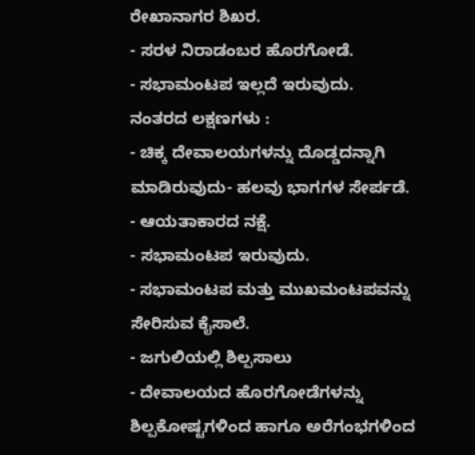ರೇಖಾನಾಗರ ಶಿಖರ.
- ಸರಳ ನಿರಾಡಂಬರ ಹೊರಗೋಡೆ.
- ಸಭಾಮಂಟಪ ಇಲ್ಲದೆ ಇರುವುದು.
ನಂತರದ ಲಕ್ಷಣಗಳು :
- ಚಿಕ್ಕ ದೇವಾಲಯಗಳನ್ನು ದೊಡ್ಡದನ್ನಾಗಿ ಮಾಡಿರುವುದು- ಹಲವು ಭಾಗಗಳ ಸೇರ್ಪಡೆ.
- ಆಯತಾಕಾರದ ನಕ್ಷೆ.
- ಸಭಾಮಂಟಪ ಇರುವುದು.
- ಸಭಾಮಂಟಪ ಮತ್ತು ಮುಖಮಂಟಪವನ್ನು ಸೇರಿಸುವ ಕೈಸಾಲೆ.
- ಜಗುಲಿಯಲ್ಲಿ ಶಿಲ್ಪಸಾಲು
- ದೇವಾಲಯದ ಹೊರಗೋಡೆಗಳನ್ನು ಶಿಲ್ಪಕೋಷ್ಟಗಳಿಂದ ಹಾಗೂ ಅರೆಗಂಭಗಳಿಂದ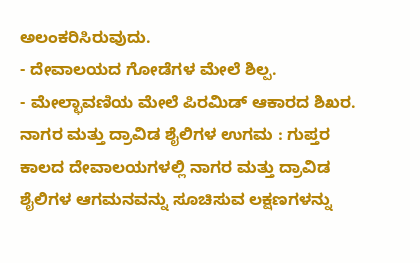ಅಲಂಕರಿಸಿರುವುದು.
- ದೇವಾಲಯದ ಗೋಡೆಗಳ ಮೇಲೆ ಶಿಲ್ಪ.
- ಮೇಲ್ಛಾವಣಿಯ ಮೇಲೆ ಪಿರಮಿಡ್ ಆಕಾರದ ಶಿಖರ.
ನಾಗರ ಮತ್ತು ದ್ರಾವಿಡ ಶೈಲಿಗಳ ಉಗಮ : ಗುಪ್ತರ ಕಾಲದ ದೇವಾಲಯಗಳಲ್ಲಿ ನಾಗರ ಮತ್ತು ದ್ರಾವಿಡ ಶೈಲಿಗಳ ಆಗಮನವನ್ನು ಸೂಚಿಸುವ ಲಕ್ಷಣಗಳನ್ನು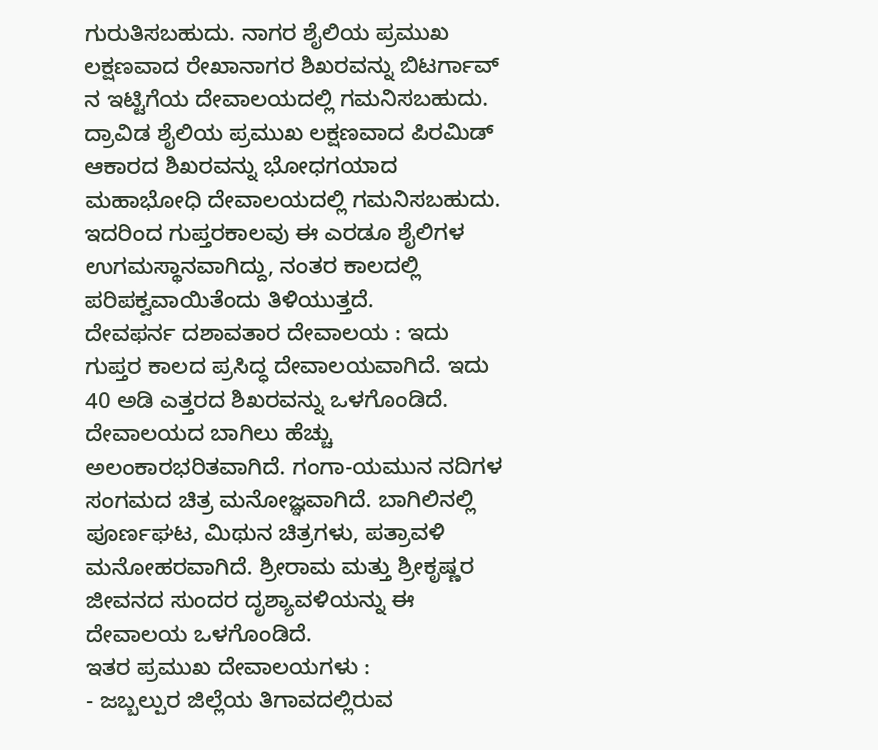ಗುರುತಿಸಬಹುದು. ನಾಗರ ಶೈಲಿಯ ಪ್ರಮುಖ ಲಕ್ಷಣವಾದ ರೇಖಾನಾಗರ ಶಿಖರವನ್ನು ಬಿಟರ್ಗಾವ್ ನ ಇಟ್ಟಿಗೆಯ ದೇವಾಲಯದಲ್ಲಿ ಗಮನಿಸಬಹುದು.
ದ್ರಾವಿಡ ಶೈಲಿಯ ಪ್ರಮುಖ ಲಕ್ಷಣವಾದ ಪಿರಮಿಡ್ ಆಕಾರದ ಶಿಖರವನ್ನು ಭೋಧಗಯಾದ ಮಹಾಭೋಧಿ ದೇವಾಲಯದಲ್ಲಿ ಗಮನಿಸಬಹುದು. ಇದರಿಂದ ಗುಪ್ತರಕಾಲವು ಈ ಎರಡೂ ಶೈಲಿಗಳ ಉಗಮಸ್ಥಾನವಾಗಿದ್ದು, ನಂತರ ಕಾಲದಲ್ಲಿ ಪರಿಪಕ್ವವಾಯಿತೆಂದು ತಿಳಿಯುತ್ತದೆ.
ದೇವಫರ್ನ ದಶಾವತಾರ ದೇವಾಲಯ : ಇದು ಗುಪ್ತರ ಕಾಲದ ಪ್ರಸಿದ್ಧ ದೇವಾಲಯವಾಗಿದೆ. ಇದು 40 ಅಡಿ ಎತ್ತರದ ಶಿಖರವನ್ನು ಒಳಗೊಂಡಿದೆ. ದೇವಾಲಯದ ಬಾಗಿಲು ಹೆಚ್ಚು ಅಲಂಕಾರಭರಿತವಾಗಿದೆ. ಗಂಗಾ-ಯಮುನ ನದಿಗಳ ಸಂಗಮದ ಚಿತ್ರ ಮನೋಜ್ಞವಾಗಿದೆ. ಬಾಗಿಲಿನಲ್ಲಿ ಪೂರ್ಣಘಟ, ಮಿಥುನ ಚಿತ್ರಗಳು, ಪತ್ರಾವಳಿ ಮನೋಹರವಾಗಿದೆ. ಶ್ರೀರಾಮ ಮತ್ತು ಶ್ರೀಕೃಷ್ಣರ ಜೀವನದ ಸುಂದರ ದೃಶ್ಯಾವಳಿಯನ್ನು ಈ ದೇವಾಲಯ ಒಳಗೊಂಡಿದೆ.
ಇತರ ಪ್ರಮುಖ ದೇವಾಲಯಗಳು :
- ಜಬ್ಬಲ್ಪುರ ಜಿಲ್ಲೆಯ ತಿಗಾವದಲ್ಲಿರುವ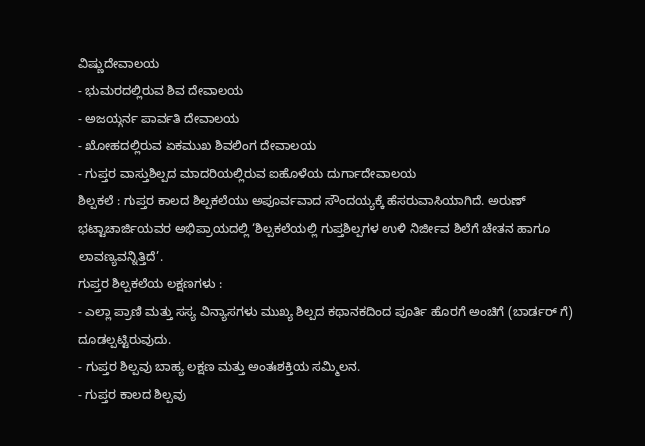ವಿಷ್ಣುದೇವಾಲಯ
- ಭುಮರದಲ್ಲಿರುವ ಶಿವ ದೇವಾಲಯ
- ಅಜಯ್ಗರ್ನ ಪಾರ್ವತಿ ದೇವಾಲಯ
- ಖೋಹದಲ್ಲಿರುವ ಏಕಮುಖ ಶಿವಲಿಂಗ ದೇವಾಲಯ
- ಗುಪ್ತರ ವಾಸ್ತುಶಿಲ್ಪದ ಮಾದರಿಯಲ್ಲಿರುವ ಐಹೊಳೆಯ ದುರ್ಗಾದೇವಾಲಯ
ಶಿಲ್ಪಕಲೆ : ಗುಪ್ತರ ಕಾಲದ ಶಿಲ್ಪಕಲೆಯು ಅಪೂರ್ವವಾದ ಸೌಂದಯ್ಯಕ್ಕೆ ಹೆಸರುವಾಸಿಯಾಗಿದೆ. ಅರುಣ್ ಭಟ್ಟಾಚಾರ್ಜಿಯವರ ಅಭಿಪ್ರಾಯದಲ್ಲಿ ‘ಶಿಲ್ಪಕಲೆಯಲ್ಲಿ ಗುಪ್ತಶಿಲ್ಪಗಳ ಉಳಿ ನಿರ್ಜೀವ ಶಿಲೆಗೆ ಚೇತನ ಹಾಗೂ ಲಾವಣ್ಯವನ್ನಿತ್ತಿದೆ’.
ಗುಪ್ತರ ಶಿಲ್ಪಕಲೆಯ ಲಕ್ಷಣಗಳು :
- ಎಲ್ಲಾ ಪ್ರಾಣಿ ಮತ್ತು ಸಸ್ಯ ವಿನ್ಯಾಸಗಳು ಮುಖ್ಯ ಶಿಲ್ಪದ ಕಥಾನಕದಿಂದ ಪೂರ್ತಿ ಹೊರಗೆ ಅಂಚಿಗೆ (ಬಾರ್ಡರ್ ಗೆ) ದೂಡಲ್ಪಟ್ಟಿರುವುದು.
- ಗುಪ್ತರ ಶಿಲ್ಪವು ಬಾಹ್ಯ ಲಕ್ಷಣ ಮತ್ತು ಅಂತಃಶಕ್ತಿಯ ಸಮ್ಮಿಲನ.
- ಗುಪ್ತರ ಕಾಲದ ಶಿಲ್ಪವು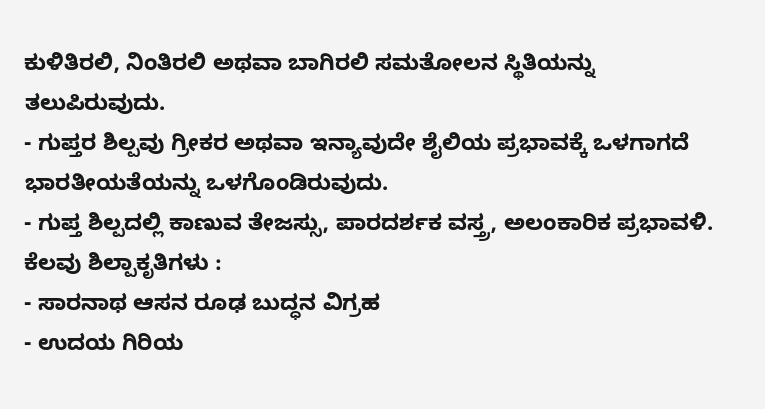ಕುಳಿತಿರಲಿ, ನಿಂತಿರಲಿ ಅಥವಾ ಬಾಗಿರಲಿ ಸಮತೋಲನ ಸ್ಥಿತಿಯನ್ನು ತಲುಪಿರುವುದು.
- ಗುಪ್ತರ ಶಿಲ್ಪವು ಗ್ರೀಕರ ಅಥವಾ ಇನ್ಯಾವುದೇ ಶೈಲಿಯ ಪ್ರಭಾವಕ್ಕೆ ಒಳಗಾಗದೆ ಭಾರತೀಯತೆಯನ್ನು ಒಳಗೊಂಡಿರುವುದು.
- ಗುಪ್ತ ಶಿಲ್ಪದಲ್ಲಿ ಕಾಣುವ ತೇಜಸ್ಸು, ಪಾರದರ್ಶಕ ವಸ್ತ್ರ, ಅಲಂಕಾರಿಕ ಪ್ರಭಾವಳಿ.
ಕೆಲವು ಶಿಲ್ಪಾಕೃತಿಗಳು :
- ಸಾರನಾಥ ಆಸನ ರೂಢ ಬುದ್ಧನ ವಿಗ್ರಹ
- ಉದಯ ಗಿರಿಯ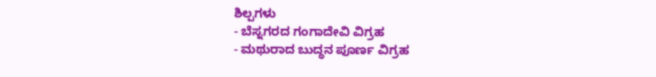ಶಿಲ್ಪಗಳು
- ಬೆಸ್ನಗರದ ಗಂಗಾದೇವಿ ವಿಗ್ರಹ
- ಮಥುರಾದ ಬುದ್ಧನ ಪೂರ್ಣ ವಿಗ್ರಹ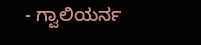- ಗ್ವಾಲಿಯರ್ನ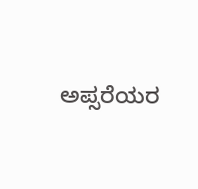ಅಪ್ಸರೆಯರ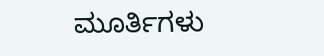ಮೂರ್ತಿಗಳು